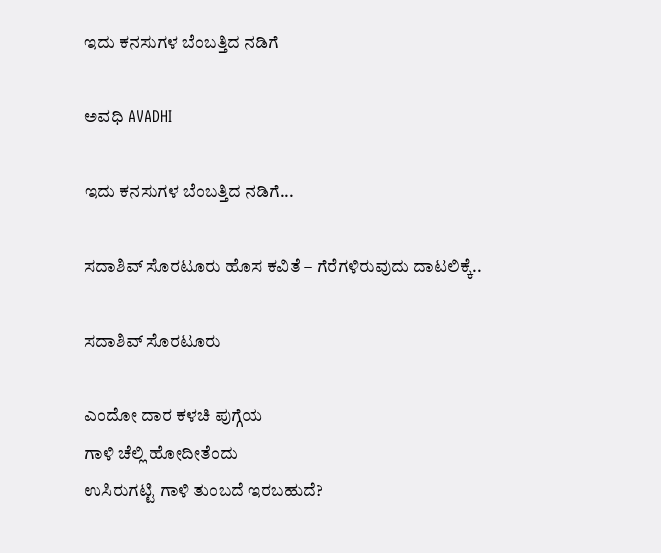ಇದು ಕನಸುಗಳ ಬೆಂಬತ್ತಿದ ನಡಿಗೆ‍

ಅವಧಿ AVADHI

ಇದು ಕನಸುಗಳ ಬೆಂಬತ್ತಿದ ನಡಿಗೆ...

ಸದಾಶಿವ್ ಸೊರಟೂರು ಹೊಸ ಕವಿತೆ – ಗೆರೆಗಳಿರುವುದು ದಾಟಲಿಕ್ಕೆ..

ಸದಾಶಿವ್ ಸೊರಟೂರು

ಎಂದೋ ದಾರ ಕಳಚಿ ಪುಗ್ಗೆಯ
ಗಾಳಿ ಚೆಲ್ಲಿ ಹೋದೀತೆಂದು
ಉಸಿರುಗಟ್ಟಿ ಗಾಳಿ ತುಂಬದೆ ಇರಬಹುದೆ?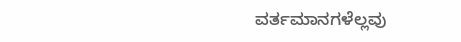ವರ್ತಮಾನಗಳೆಲ್ಲವು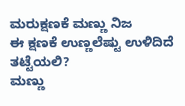ಮರುಕ್ಷಣಕೆ ಮಣ್ಣು ನಿಜ
ಈ ಕ್ಷಣಕೆ ಉಣ್ಣಲೆಷ್ಟು ಉಳಿದಿದೆ ತಟ್ಟೆಯಲಿ?
ಮಣ್ಣು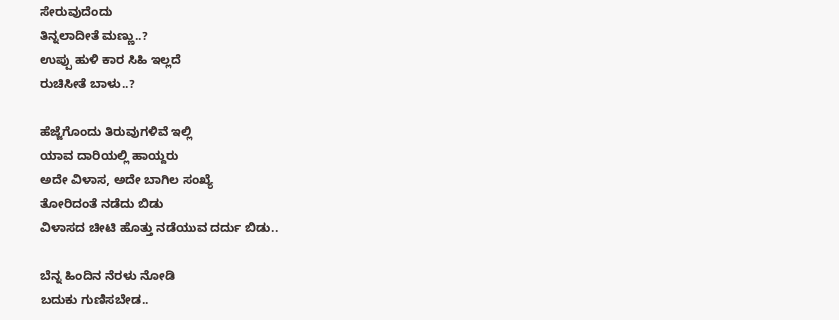ಸೇರುವುದೆಂದು
ತಿನ್ನಲಾದೀತೆ ಮಣ್ಣು..?
ಉಪ್ಪು ಹುಳಿ ಕಾರ ಸಿಹಿ ಇಲ್ಲದೆ
ರುಚಿಸೀತೆ ಬಾಳು..?

ಹೆಜ್ಜೆಗೊಂದು ತಿರುವುಗಳಿವೆ ಇಲ್ಲಿ
ಯಾವ ದಾರಿಯಲ್ಲಿ ಹಾಯ್ದರು
ಅದೇ ವಿಳಾಸ, ಅದೇ ಬಾಗಿಲ ಸಂಖ್ಯೆ
ತೋರಿದಂತೆ ನಡೆದು ಬಿಡು
ವಿಳಾಸದ ಚೀಟಿ ಹೊತ್ತು ನಡೆಯುವ ದರ್ದು ಬಿಡು..

ಬೆನ್ನ ಹಿಂದಿನ ನೆರಳು ನೋಡಿ
ಬದುಕು ಗುಣಿಸಬೇಡ..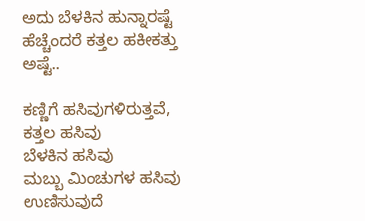ಅದು ಬೆಳಕಿನ ಹುನ್ನಾರಷ್ಟೆ
ಹೆಚ್ಚೆಂದರೆ ಕತ್ತಲ ಹಕೀಕತ್ತು ಅಷ್ಟೆ..

ಕಣ್ಣಿಗೆ ಹಸಿವುಗಳಿರುತ್ತವೆ,
ಕತ್ತಲ ಹಸಿವು
ಬೆಳಕಿನ ಹಸಿವು
ಮಬ್ಬು ಮಿಂಚುಗಳ ಹಸಿವು
ಉಣಿಸುವುದೆ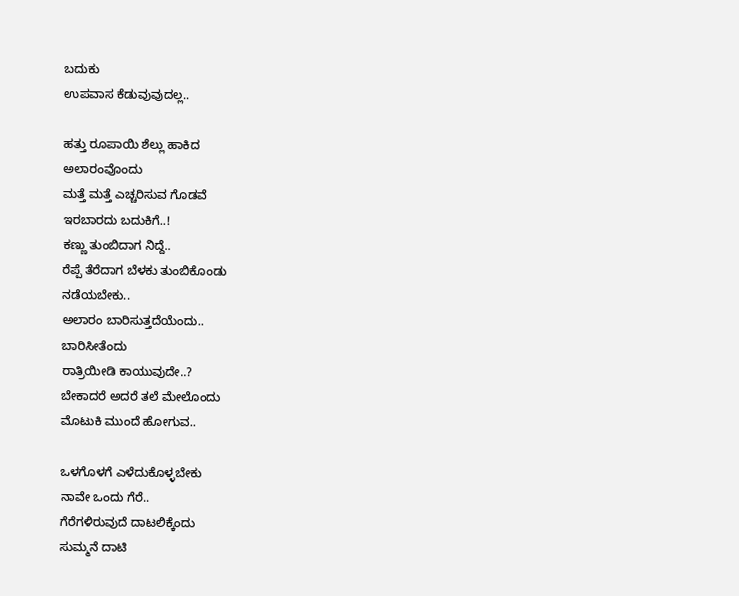ಬದುಕು
ಉಪವಾಸ ಕೆಡುವುವುದಲ್ಲ..

ಹತ್ತು ರೂಪಾಯಿ ಶೆಲ್ಲು ಹಾಕಿದ
ಅಲಾರಂವೊಂದು
ಮತ್ತೆ ಮತ್ತೆ ಎಚ್ಚರಿಸುವ ಗೊಡವೆ
ಇರಬಾರದು ಬದುಕಿಗೆ..!
ಕಣ್ಣು ತುಂಬಿದಾಗ ನಿದ್ದೆ..
ರೆಪ್ಪೆ ತೆರೆದಾಗ ಬೆಳಕು ತುಂಬಿಕೊಂಡು
ನಡೆಯಬೇಕು..
ಅಲಾರಂ ಬಾರಿಸುತ್ತದೆಯೆಂದು..
ಬಾರಿಸೀತೆಂದು
ರಾತ್ರಿಯೀಡಿ ಕಾಯುವುದೇ..?
ಬೇಕಾದರೆ ಅದರೆ ತಲೆ ಮೇಲೊಂದು
ಮೊಟುಕಿ ಮುಂದೆ ಹೋಗುವ..

ಒಳಗೊಳಗೆ ಎಳೆದುಕೊಳ್ಳಬೇಕು
ನಾವೇ ಒಂದು ಗೆರೆ..
ಗೆರೆಗಳಿರುವುದೆ ದಾಟಲಿಕ್ಕೆಂದು
ಸುಮ್ಮನೆ ದಾಟಿ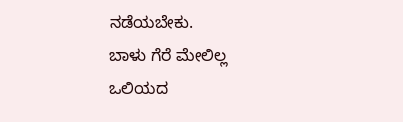ನಡೆಯಬೇಕು.
ಬಾಳು ಗೆರೆ ಮೇಲಿಲ್ಲ
ಒಲಿಯದ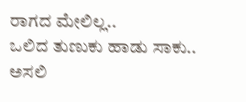ರಾಗದ ಮೇಲಿಲ್ಲ..
ಒಲಿದ ತುಣುಕು ಹಾಡು ಸಾಕು..
ಅಸಲಿ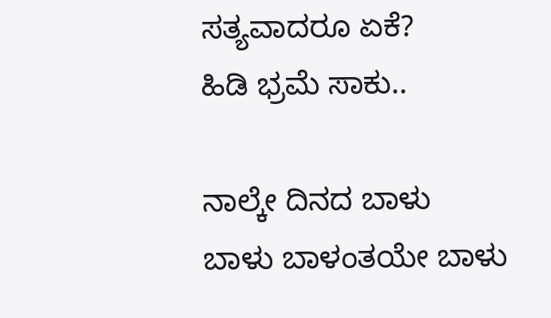ಸತ್ಯವಾದರೂ ಏಕೆ?
ಹಿಡಿ ಭ್ರಮೆ ಸಾಕು..

ನಾಲ್ಕೇ ದಿನದ ಬಾಳು
ಬಾಳು ಬಾಳಂತಯೇ ಬಾಳು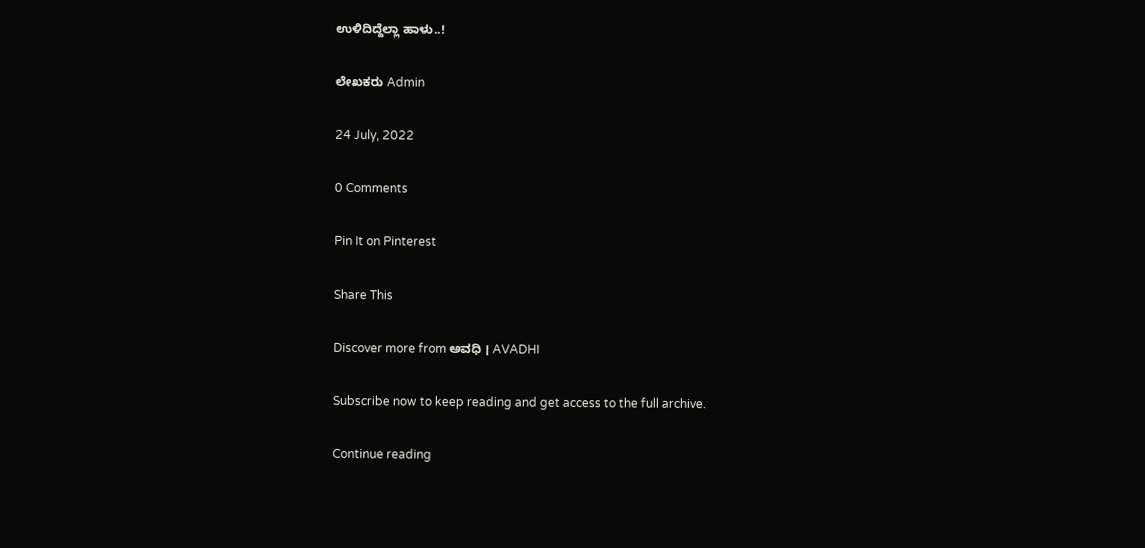ಉಳಿದಿದ್ದೆಲ್ಲಾ ಹಾಳು..!

ಲೇಖಕರು Admin

24 July, 2022

0 Comments

Pin It on Pinterest

Share This

Discover more from ಅವಧಿ । AVADHI

Subscribe now to keep reading and get access to the full archive.

Continue reading